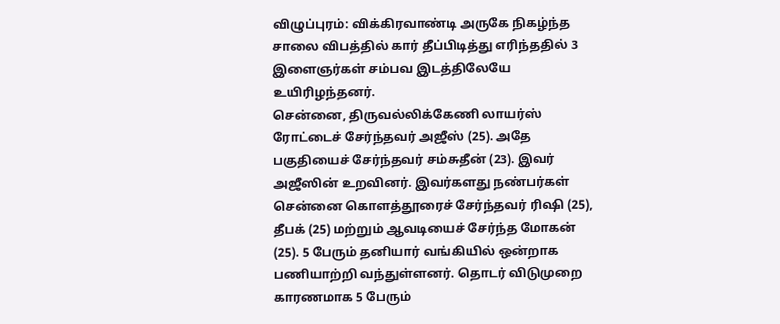விழுப்புரம்: விக்கிரவாண்டி அருகே நிகழ்ந்த சாலை விபத்தில் கார் தீப்பிடித்து எரிந்ததில் 3 இளைஞர்கள் சம்பவ இடத்திலேயே உயிரிழந்தனர்.
சென்னை, திருவல்லிக்கேணி லாயர்ஸ் ரோட்டைச் சேர்ந்தவர் அஜீஸ் (25). அதே பகுதியைச் சேர்ந்தவர் சம்சுதீன் (23). இவர் அஜீஸின் உறவினர். இவர்களது நண்பர்கள் சென்னை கொளத்தூரைச் சேர்ந்தவர் ரிஷி (25), தீபக் (25) மற்றும் ஆவடியைச் சேர்ந்த மோகன் (25). 5 பேரும் தனியார் வங்கியில் ஒன்றாக பணியாற்றி வந்துள்ளனர். தொடர் விடுமுறை காரணமாக 5 பேரும்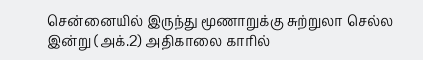சென்னையில் இருந்து மூணாறுக்கு சுற்றுலா செல்ல இன்று (அக்.2) அதிகாலை காரில்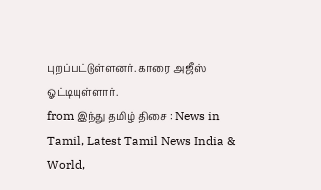புறப்பட்டுள்ளனர். காரை அஜீஸ் ஓட்டியுள்ளார்.
from இந்து தமிழ் திசை : News in Tamil, Latest Tamil News India & World,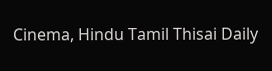Cinema, Hindu Tamil Thisai Daily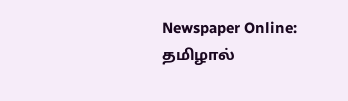Newspaper Online: தமிழால்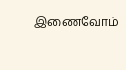இணைவோம்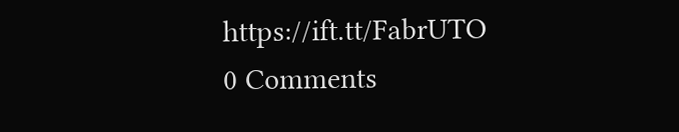https://ift.tt/FabrUTO
0 Comments